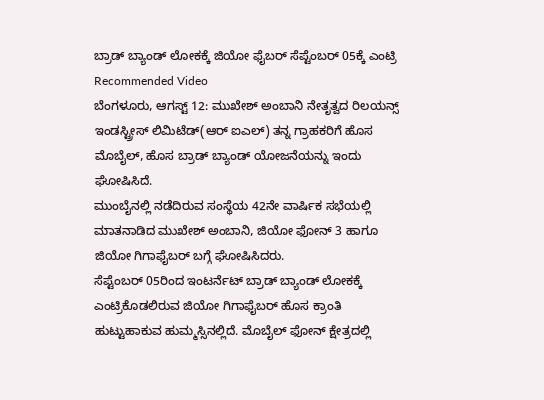ಬ್ರಾಡ್ ಬ್ಯಾಂಡ್ ಲೋಕಕ್ಕೆ ಜಿಯೋ ಫೈಬರ್ ಸೆಪ್ಟೆಂಬರ್ 05ಕ್ಕೆ ಎಂಟ್ರಿ
Recommended Video
ಬೆಂಗಳೂರು, ಆಗಸ್ಟ್ 12: ಮುಖೇಶ್ ಅಂಬಾನಿ ನೇತೃತ್ವದ ರಿಲಯನ್ಸ್ ಇಂಡಸ್ಟ್ರೀಸ್ ಲಿಮಿಟೆಡ್(ಆರ್ ಐಎಲ್) ತನ್ನ ಗ್ರಾಹಕರಿಗೆ ಹೊಸ ಮೊಬೈಲ್, ಹೊಸ ಬ್ರಾಡ್ ಬ್ಯಾಂಡ್ ಯೋಜನೆಯನ್ನು ಇಂದು ಘೋಷಿಸಿದೆ.
ಮುಂಬೈನಲ್ಲಿ ನಡೆದಿರುವ ಸಂಸ್ಥೆಯ 42ನೇ ವಾರ್ಷಿಕ ಸಭೆಯಲ್ಲಿ ಮಾತನಾಡಿದ ಮುಖೇಶ್ ಅಂಬಾನಿ, ಜಿಯೋ ಫೋನ್ 3 ಹಾಗೂ ಜಿಯೋ ಗಿಗಾಫೈಬರ್ ಬಗ್ಗೆ ಘೋಷಿಸಿದರು.
ಸೆಪ್ಟೆಂಬರ್ 05ರಿಂದ ಇಂಟರ್ನೆಟ್ ಬ್ರಾಡ್ ಬ್ಯಾಂಡ್ ಲೋಕಕ್ಕೆ ಎಂಟ್ರಿಕೊಡಲಿರುವ ಜಿಯೋ ಗಿಗಾಫೈಬರ್ ಹೊಸ ಕ್ರಾಂತಿ ಹುಟ್ಟುಹಾಕುವ ಹುಮ್ಮಸ್ಸಿನಲ್ಲಿದೆ. ಮೊಬೈಲ್ ಫೋನ್ ಕ್ಷೇತ್ರದಲ್ಲಿ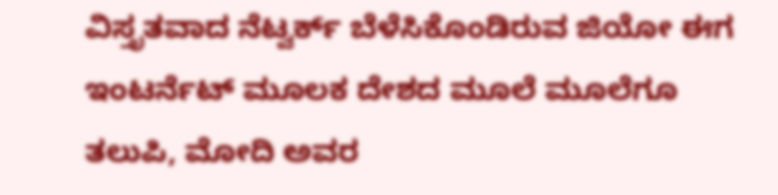ವಿಸ್ತೃತವಾದ ನೆಟ್ವರ್ಕ್ ಬೆಳೆಸಿಕೊಂಡಿರುವ ಜಿಯೋ ಈಗ ಇಂಟರ್ನೆಟ್ ಮೂಲಕ ದೇಶದ ಮೂಲೆ ಮೂಲೆಗೂ ತಲುಪಿ, ಮೋದಿ ಅವರ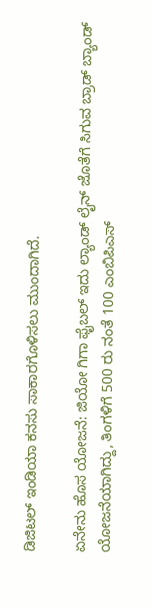ಡಿಜಿಟಲ್ ಇಂಡಿಯಾ ಕನಸು ಸಾಕಾರಗೊಳಿಸಲು ಮುಂದಾಗಿದೆ.

ಏನೇನು ಹೊಸ ಯೋಜನೆ: ಜಿಯೋ ಗಿಗಾ ಫೈಬಲ್ ಇದು ಲ್ಯಾಂಡ್ ಲೈನ್ ಜೊತೆಗೆ ಸಿಗುವ ಬ್ರಾಡ್ ಬ್ಯಾಂಡ್ ಯೋಜನೆಯಾಗಿದ್ದು, ತಿಂಗಳಿಗೆ 500 ರು ನಂತೆ 100 ಎಂಬಿಪಿಎಸ್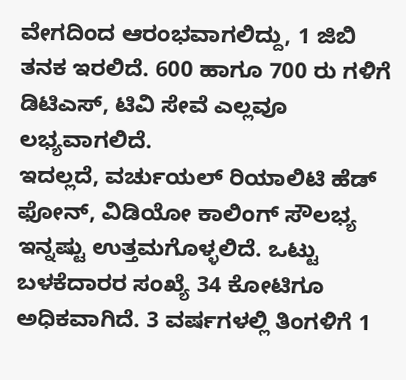ವೇಗದಿಂದ ಆರಂಭವಾಗಲಿದ್ದು, 1 ಜಿಬಿ ತನಕ ಇರಲಿದೆ. 600 ಹಾಗೂ 700 ರು ಗಳಿಗೆ ಡಿಟಿಎಸ್, ಟಿವಿ ಸೇವೆ ಎಲ್ಲವೂ ಲಭ್ಯವಾಗಲಿದೆ.
ಇದಲ್ಲದೆ, ವರ್ಚುಯಲ್ ರಿಯಾಲಿಟಿ ಹೆಡ್ ಫೋನ್, ವಿಡಿಯೋ ಕಾಲಿಂಗ್ ಸೌಲಭ್ಯ ಇನ್ನಷ್ಟು ಉತ್ತಮಗೊಳ್ಳಲಿದೆ. ಒಟ್ಟು ಬಳಕೆದಾರರ ಸಂಖ್ಯೆ 34 ಕೋಟಿಗೂ ಅಧಿಕವಾಗಿದೆ. 3 ವರ್ಷಗಳಲ್ಲಿ ತಿಂಗಳಿಗೆ 1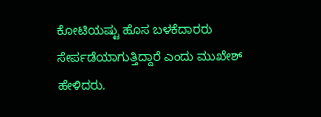ಕೋಟಿಯಷ್ಟು ಹೊಸ ಬಳಕೆದಾರರು ಸೇರ್ಪಡೆಯಾಗುತ್ತಿದ್ದಾರೆ ಎಂದು ಮುಖೇಶ್ ಹೇಳಿದರು.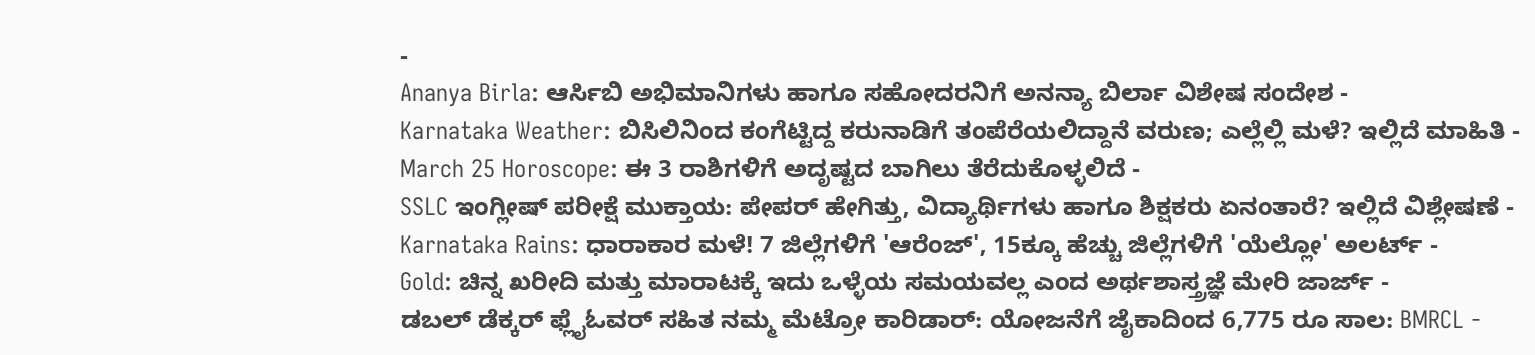-
Ananya Birla: ಆರ್ಸಿಬಿ ಅಭಿಮಾನಿಗಳು ಹಾಗೂ ಸಹೋದರನಿಗೆ ಅನನ್ಯಾ ಬಿರ್ಲಾ ವಿಶೇಷ ಸಂದೇಶ -
Karnataka Weather: ಬಿಸಿಲಿನಿಂದ ಕಂಗೆಟ್ಟಿದ್ದ ಕರುನಾಡಿಗೆ ತಂಪೆರೆಯಲಿದ್ದಾನೆ ವರುಣ; ಎಲ್ಲೆಲ್ಲಿ ಮಳೆ? ಇಲ್ಲಿದೆ ಮಾಹಿತಿ -
March 25 Horoscope: ಈ 3 ರಾಶಿಗಳಿಗೆ ಅದೃಷ್ಟದ ಬಾಗಿಲು ತೆರೆದುಕೊಳ್ಳಲಿದೆ -
SSLC ಇಂಗ್ಲೀಷ್ ಪರೀಕ್ಷೆ ಮುಕ್ತಾಯ: ಪೇಪರ್ ಹೇಗಿತ್ತು, ವಿದ್ಯಾರ್ಥಿಗಳು ಹಾಗೂ ಶಿಕ್ಷಕರು ಏನಂತಾರೆ? ಇಲ್ಲಿದೆ ವಿಶ್ಲೇಷಣೆ -
Karnataka Rains: ಧಾರಾಕಾರ ಮಳೆ! 7 ಜಿಲ್ಲೆಗಳಿಗೆ 'ಆರೆಂಜ್', 15ಕ್ಕೂ ಹೆಚ್ಚು ಜಿಲ್ಲೆಗಳಿಗೆ 'ಯೆಲ್ಲೋ' ಅಲರ್ಟ್ -
Gold: ಚಿನ್ನ ಖರೀದಿ ಮತ್ತು ಮಾರಾಟಕ್ಕೆ ಇದು ಒಳ್ಳೆಯ ಸಮಯವಲ್ಲ ಎಂದ ಅರ್ಥಶಾಸ್ತ್ರಜ್ಞೆ ಮೇರಿ ಜಾರ್ಜ್ -
ಡಬಲ್ ಡೆಕ್ಕರ್ ಫ್ಲೈಓವರ್ ಸಹಿತ ನಮ್ಮ ಮೆಟ್ರೋ ಕಾರಿಡಾರ್: ಯೋಜನೆಗೆ ಜೈಕಾದಿಂದ 6,775 ರೂ ಸಾಲ: BMRCL -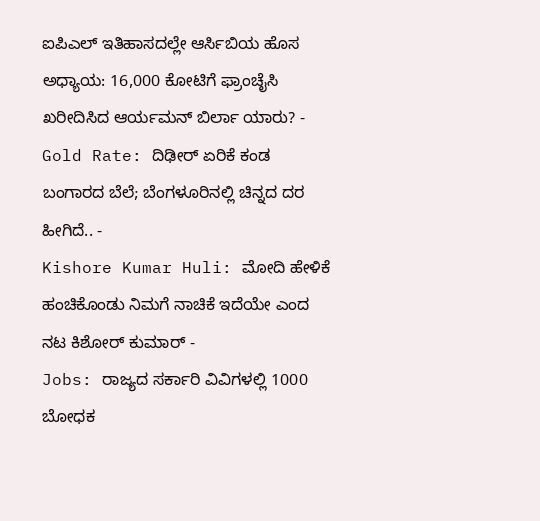ಐಪಿಎಲ್ ಇತಿಹಾಸದಲ್ಲೇ ಆರ್ಸಿಬಿಯ ಹೊಸ ಅಧ್ಯಾಯ: 16,000 ಕೋಟಿಗೆ ಫ್ರಾಂಚೈಸಿ ಖರೀದಿಸಿದ ಆರ್ಯಮನ್ ಬಿರ್ಲಾ ಯಾರು? -
Gold Rate: ದಿಢೀರ್ ಏರಿಕೆ ಕಂಡ ಬಂಗಾರದ ಬೆಲೆ; ಬೆಂಗಳೂರಿನಲ್ಲಿ ಚಿನ್ನದ ದರ ಹೀಗಿದೆ.. -
Kishore Kumar Huli: ಮೋದಿ ಹೇಳಿಕೆ ಹಂಚಿಕೊಂಡು ನಿಮಗೆ ನಾಚಿಕೆ ಇದೆಯೇ ಎಂದ ನಟ ಕಿಶೋರ್ ಕುಮಾರ್ -
Jobs: ರಾಜ್ಯದ ಸರ್ಕಾರಿ ವಿವಿಗಳಲ್ಲಿ 1000 ಬೋಧಕ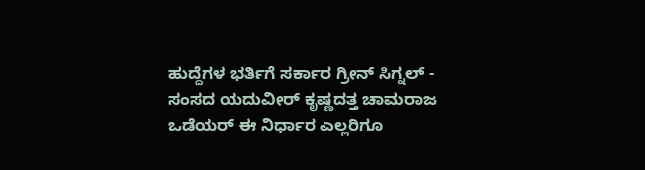ಹುದ್ದೆಗಳ ಭರ್ತಿಗೆ ಸರ್ಕಾರ ಗ್ರೀನ್ ಸಿಗ್ನಲ್ -
ಸಂಸದ ಯದುವೀರ್ ಕೃಷ್ಣದತ್ತ ಚಾಮರಾಜ ಒಡೆಯರ್ ಈ ನಿರ್ಧಾರ ಎಲ್ಲರಿಗೂ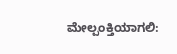ಮೇಲ್ಪಂಕ್ತಿಯಾಗಲಿ: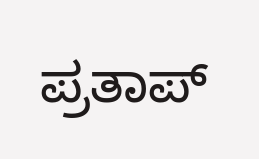ಪ್ರತಾಪ್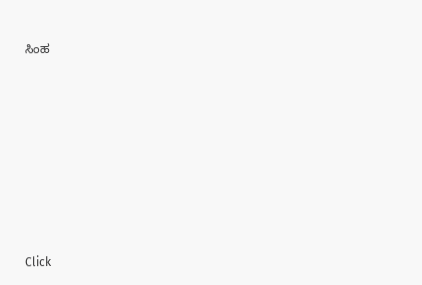ಸಿಂಹ












Click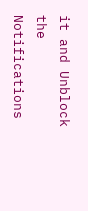it and Unblock the Notifications